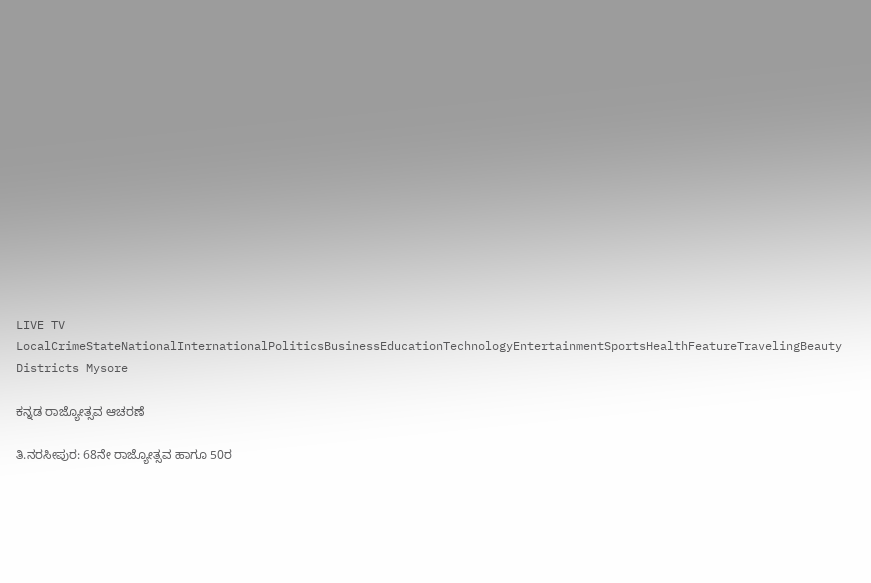LIVE TV LocalCrimeStateNationalInternationalPoliticsBusinessEducationTechnologyEntertainmentSportsHealthFeatureTravelingBeauty
Districts Mysore

ಕನ್ನಡ ರಾಜ್ಯೋತ್ಸವ ಆಚರಣೆ

ತಿ.ನರಸೀಪುರ: 68ನೇ ರಾಜ್ಯೋತ್ಸವ ಹಾಗೂ 50ರ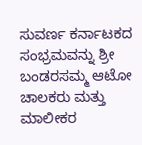ಸುವರ್ಣ ಕರ್ನಾಟಕದ ಸಂಭ್ರಮವನ್ನು ಶ್ರೀ ಬಂಡರಸಮ್ಮ ಆಟೋ ಚಾಲಕರು ಮತ್ತು ಮಾಲೀಕರ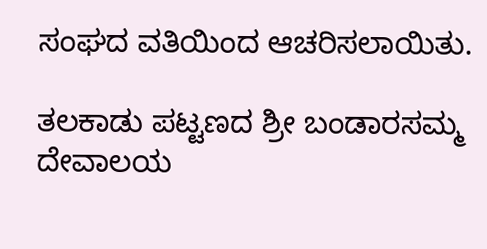ಸಂಘದ ವತಿಯಿಂದ ಆಚರಿಸಲಾಯಿತು.

ತಲಕಾಡು ಪಟ್ಟಣದ ಶ್ರೀ ಬಂಡಾರಸಮ್ಮ ದೇವಾಲಯ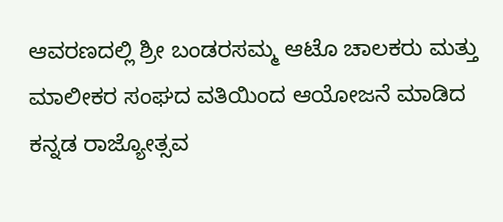ಆವರಣದಲ್ಲಿ ಶ್ರೀ ಬಂಡರಸಮ್ಮ ಆಟೊ ಚಾಲಕರು ಮತ್ತು ಮಾಲೀಕರ ಸಂಘದ ವತಿಯಿಂದ ಆಯೋಜನೆ ಮಾಡಿದ ಕನ್ನಡ ರಾಜ್ಯೋತ್ಸವ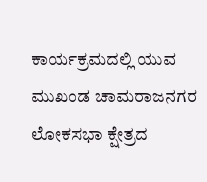ಕಾರ್ಯಕ್ರಮದಲ್ಲಿ ಯುವ ಮುಖಂಡ ಚಾಮರಾಜನಗರ ಲೋಕಸಭಾ ಕ್ಷೇತ್ರದ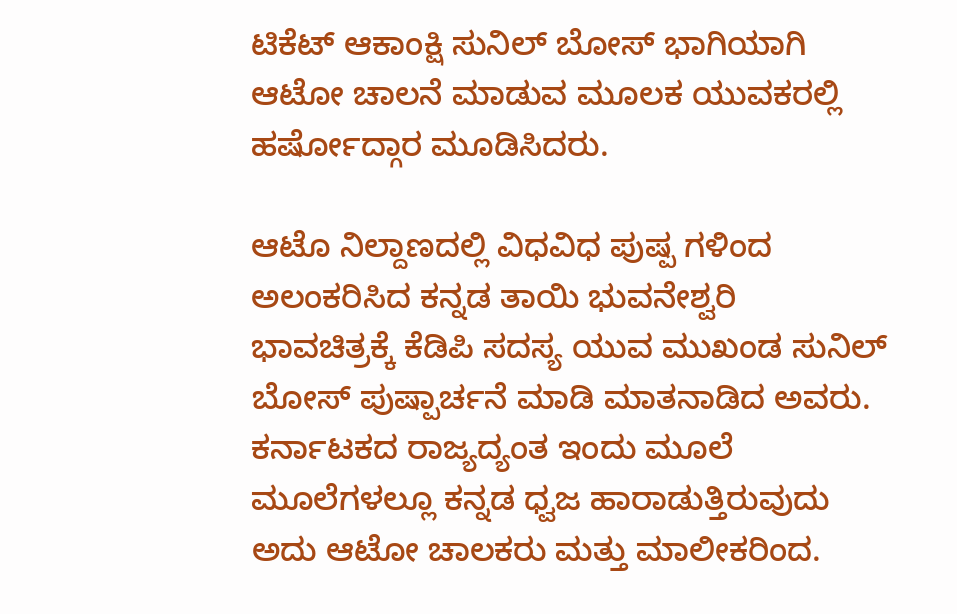ಟಿಕೆಟ್ ಆಕಾಂಕ್ಷಿ ಸುನಿಲ್ ಬೋಸ್ ಭಾಗಿಯಾಗಿ ಆಟೋ ಚಾಲನೆ ಮಾಡುವ ಮೂಲಕ ಯುವಕರಲ್ಲಿ ಹರ್ಷೋದ್ಗಾರ ಮೂಡಿಸಿದರು.

ಆಟೊ ನಿಲ್ದಾಣದಲ್ಲಿ ವಿಧವಿಧ ಪುಷ್ಪ ಗಳಿಂದ ಅಲಂಕರಿಸಿದ ಕನ್ನಡ ತಾಯಿ ಭುವನೇಶ್ವರಿ ಭಾವಚಿತ್ರಕ್ಕೆ ಕೆಡಿಪಿ ಸದಸ್ಯ ಯುವ ಮುಖಂಡ ಸುನಿಲ್ ಬೋಸ್ ಪುಷ್ಪಾರ್ಚನೆ ಮಾಡಿ ಮಾತನಾಡಿದ ಅವರು. ಕರ್ನಾಟಕದ ರಾಜ್ಯದ್ಯಂತ ಇಂದು ಮೂಲೆ ಮೂಲೆಗಳಲ್ಲೂ ಕನ್ನಡ ಧ್ವಜ ಹಾರಾಡುತ್ತಿರುವುದು ಅದು ಆಟೋ ಚಾಲಕರು ಮತ್ತು ಮಾಲೀಕರಿಂದ.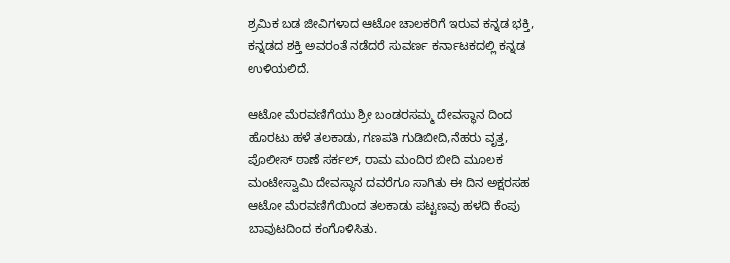ಶ್ರಮಿಕ ಬಡ ಜೀವಿಗಳಾದ ಆಟೋ ಚಾಲಕರಿಗೆ ಇರುವ ಕನ್ನಡ ಭಕ್ತಿ, ಕನ್ನಡದ ಶಕ್ತಿ ಅವರಂತೆ ನಡೆದರೆ ಸುವರ್ಣ ಕರ್ನಾಟಕದಲ್ಲಿ ಕನ್ನಡ ಉಳಿಯಲಿದೆ.

ಆಟೋ ಮೆರವಣಿಗೆಯು ಶ್ರೀ ಬಂಡರಸಮ್ಮ ದೇವಸ್ಥಾನ ದಿಂದ ಹೊರಟು ಹಳೆ ತಲಕಾಡು, ಗಣಪತಿ ಗುಡಿಬೀದಿ,ನೆಹರು ವೃತ್ತ, ಪೊಲೀಸ್ ಠಾಣೆ ಸರ್ಕಲ್, ರಾಮ ಮಂದಿರ ಬೀದಿ ಮೂಲಕ ಮಂಟೇಸ್ವಾಮಿ ದೇವಸ್ಥಾನ ದವರೆಗೂ ಸಾಗಿತು ಈ ದಿನ ಅಕ್ಷರಸಹ ಆಟೋ ಮೆರವಣಿಗೆಯಿಂದ ತಲಕಾಡು ಪಟ್ಟಣವು ಹಳದಿ ಕೆಂಪು ಬಾವುಟದಿಂದ ಕಂಗೊಳಿಸಿತು.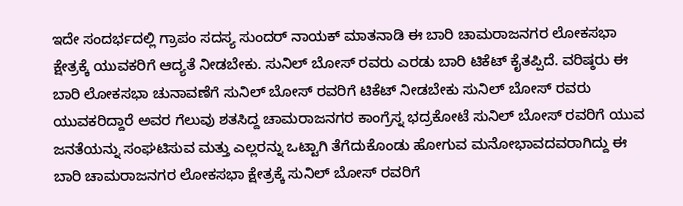ಇದೇ ಸಂದರ್ಭದಲ್ಲಿ ಗ್ರಾಪಂ ಸದಸ್ಯ ಸುಂದರ್ ನಾಯಕ್ ಮಾತನಾಡಿ ಈ ಬಾರಿ ಚಾಮರಾಜನಗರ ಲೋಕಸಭಾ ಕ್ಷೇತ್ರಕ್ಕೆ ಯುವಕರಿಗೆ ಆದ್ಯತೆ ನೀಡಬೇಕು. ಸುನಿಲ್ ಬೋಸ್ ರವರು ಎರಡು ಬಾರಿ ಟಿಕೆಟ್ ಕೈತಪ್ಪಿದೆ. ವರಿಷ್ಠರು ಈ ಬಾರಿ ಲೋಕಸಭಾ ಚುನಾವಣೆಗೆ ಸುನಿಲ್ ಬೋಸ್ ರವರಿಗೆ ಟಿಕೆಟ್ ನೀಡಬೇಕು ಸುನಿಲ್ ಬೋಸ್ ರವರು ಯುವಕರಿದ್ದಾರೆ ಅವರ ಗೆಲುವು ಶತಸಿದ್ದ ಚಾಮರಾಜನಗರ ಕಾಂಗ್ರೆಸ್ನ ಭದ್ರಕೋಟೆ ಸುನಿಲ್ ಬೋಸ್ ರವರಿಗೆ ಯುವ ಜನತೆಯನ್ನು ಸಂಘಟಿಸುವ ಮತ್ತು ಎಲ್ಲರನ್ನು ಒಟ್ಟಾಗಿ ತೆಗೆದುಕೊಂಡು ಹೋಗುವ ಮನೋಭಾವದವರಾಗಿದ್ದು ಈ ಬಾರಿ ಚಾಮರಾಜನಗರ ಲೋಕಸಭಾ ಕ್ಷೇತ್ರಕ್ಕೆ ಸುನಿಲ್ ಬೋಸ್ ರವರಿಗೆ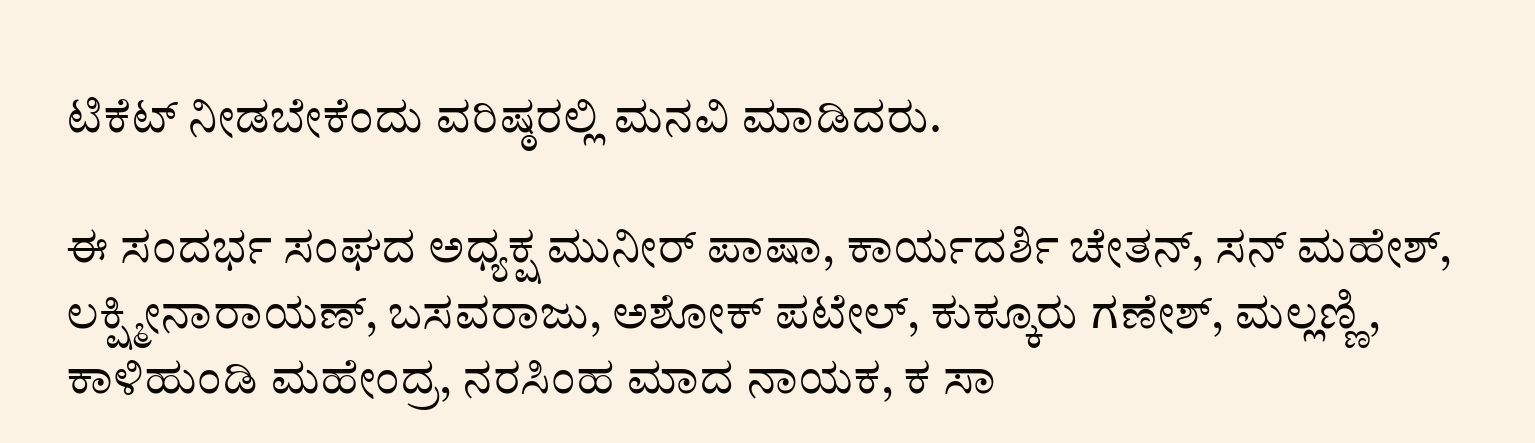ಟಿಕೆಟ್ ನೀಡಬೇಕೆಂದು ವರಿಷ್ಠರಲ್ಲಿ ಮನವಿ ಮಾಡಿದರು.

ಈ ಸಂದರ್ಭ ಸಂಘದ ಅಧ್ಯಕ್ಷ ಮುನೀರ್ ಪಾಷಾ, ಕಾರ್ಯದರ್ಶಿ ಚೇತನ್, ಸನ್ ಮಹೇಶ್, ಲಕ್ಷ್ಮೀನಾರಾಯಣ್, ಬಸವರಾಜು, ಅಶೋಕ್ ಪಟೇಲ್, ಕುಕ್ಕೂರು ಗಣೇಶ್, ಮಲ್ಲಣ್ಣಿ, ಕಾಳಿಹುಂಡಿ ಮಹೇಂದ್ರ, ನರಸಿಂಹ ಮಾದ ನಾಯಕ, ಕ ಸಾ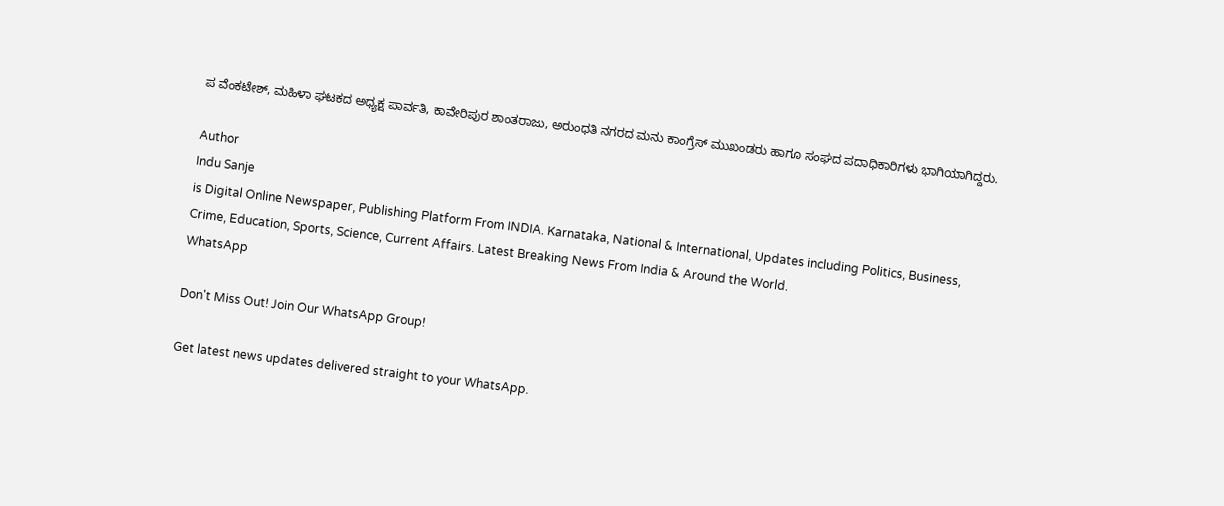ಪ ವೆಂಕಟೇಶ್, ಮಹಿಳಾ ಘಟಕದ ಅಧ್ಯಕ್ಷ ಪಾರ್ವತಿ, ಕಾವೇರಿಪುರ ಶಾಂತರಾಜು, ಅರುಂಧತಿ ನಗರದ ಮನು ಕಾಂಗ್ರೆಸ್ ಮುಖಂಡರು ಹಾಗೂ ಸಂಘದ ಪದಾಧಿಕಾರಿಗಳು ಭಾಗಿಯಾಗಿದ್ದರು.

Author
Indu Sanje
is Digital Online Newspaper, Publishing Platform From INDIA. Karnataka, National & International, Updates including Politics, Business, Crime, Education, Sports, Science, Current Affairs. Latest Breaking News From India & Around the World.
WhatsApp

Don't Miss Out! Join Our WhatsApp Group!

Get latest news updates delivered straight to your WhatsApp.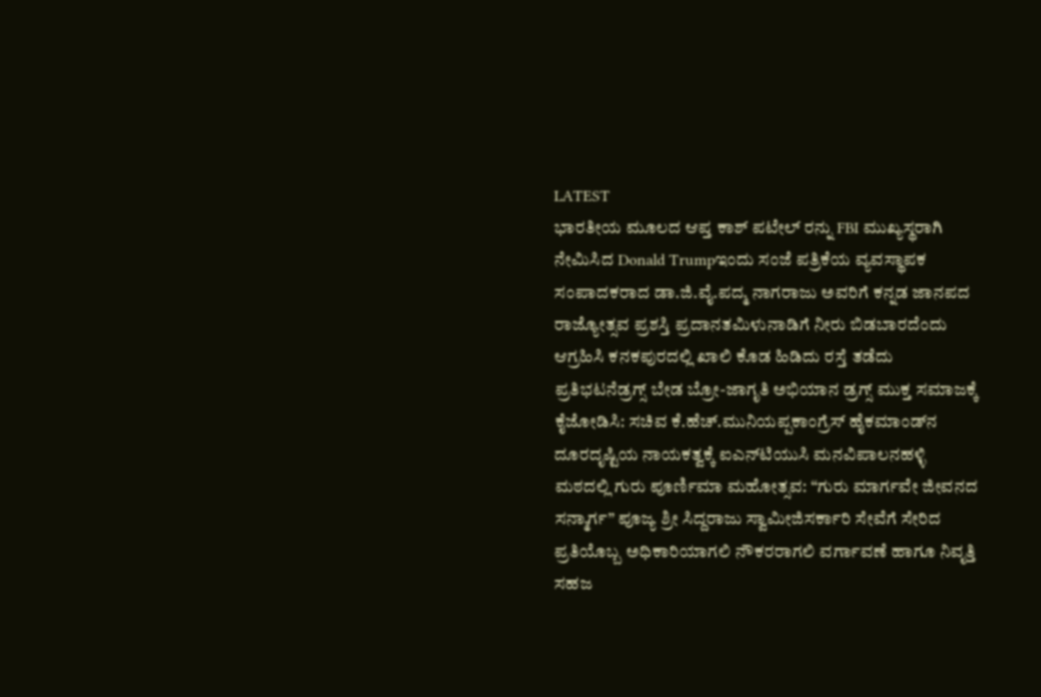LATEST
ಭಾರತೀಯ ಮೂಲದ ಆಪ್ತ ಕಾಶ್ ಪಟೇಲ್ ರನ್ನು FBI ಮುಖ್ಯಸ್ಥರಾಗಿ ನೇಮಿಸಿದ Donald Trumpಇಂದು ಸಂಜೆ ಪತ್ರಿಕೆಯ ವ್ಯವಸ್ಥಾಪಕ ಸಂಪಾದಕರಾದ ಡಾ.ಜಿ.ವೈ.ಪದ್ಮ ನಾಗರಾಜು ಅವರಿಗೆ ಕನ್ನಡ ಜಾನಪದ ರಾಜ್ಯೋತ್ಸವ ಪ್ರಶಸ್ತಿ ಪ್ರದಾನತಮಿಳುನಾಡಿಗೆ ನೀರು ಬಿಡಬಾರದೆಂದು ಆಗ್ರಹಿಸಿ ಕನಕಪುರದಲ್ಲಿ ಖಾಲಿ ಕೊಡ ಹಿಡಿದು ರಸ್ತೆ ತಡೆದು ಪ್ರತಿಭಟನೆಡ್ರಗ್ಸ್ ಬೇಡ ಬ್ರೋ-ಜಾಗೃತಿ ಅಭಿಯಾನ ಡ್ರಗ್ಸ್ ಮುಕ್ತ ಸಮಾಜಕ್ಕೆ ಕೈಜೋಡಿಸಿ: ಸಚಿವ ಕೆ.ಹೆಚ್.ಮುನಿಯಪ್ಪಕಾಂಗ್ರೆಸ್ ಹೈಕಮಾಂಡ್‌ನ ದೂರದೃಷ್ಟಿಯ ನಾಯಕತ್ವಕ್ಕೆ ಐಎನ್‌ಟಿಯುಸಿ ಮನವಿಪಾಲನಹಳ್ಳಿ ಮಠದಲ್ಲಿ ಗುರು ಪೂರ್ಣಿಮಾ ಮಹೋತ್ಸವ: “ಗುರು ಮಾರ್ಗವೇ ಜೀವನದ ಸನ್ಮಾರ್ಗ” ಪೂಜ್ಯ ಶ್ರೀ ಸಿದ್ದರಾಜು ಸ್ವಾಮೀಜಿಸರ್ಕಾರಿ ಸೇವೆಗೆ ಸೇರಿದ ಪ್ರತಿಯೊಬ್ಬ ಅಧಿಕಾರಿಯಾಗಲಿ ನೌಕರರಾಗಲಿ ವರ್ಗಾವಣೆ ಹಾಗೂ ನಿವೃತ್ತಿ ಸಹಜ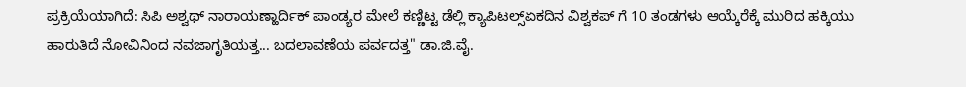ಪ್ರಕ್ರಿಯೆಯಾಗಿದೆ: ಸಿಪಿ ಅಶ್ವಥ್ ನಾರಾಯಣ್ಹಾರ್ದಿಕ್ ಪಾಂಡ್ಯರ ಮೇಲೆ ಕಣ್ಣಿಟ್ಟ ಡೆಲ್ಲಿ ಕ್ಯಾಪಿಟಲ್ಸ್ಏಕದಿನ ವಿಶ್ವಕಪ್ ಗೆ 10 ತಂಡಗಳು ಆಯ್ಕೆರೆಕ್ಕೆ ಮುರಿದ ಹಕ್ಕಿಯು ಹಾರುತಿದೆ ನೋವಿನಿಂದ ನವಜಾಗೃತಿಯತ್ತ... ಬದಲಾವಣೆಯ ಪರ್ವದತ್ತ" ಡಾ.ಜಿ.ವೈ.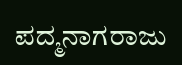ಪದ್ಮನಾಗರಾಜು